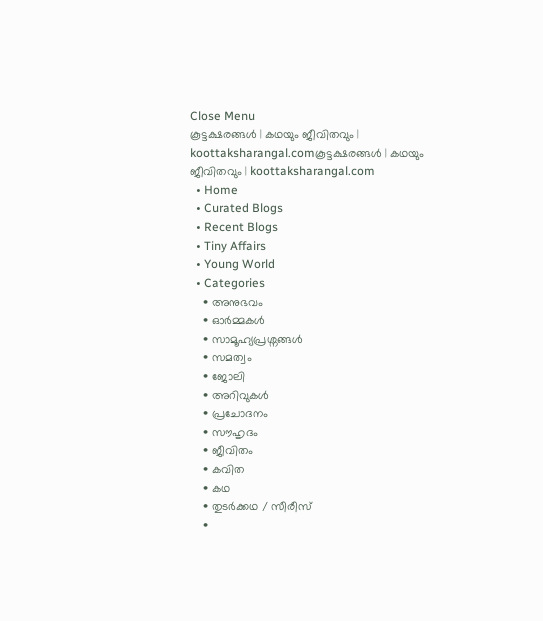Close Menu
കൂട്ടക്ഷരങ്ങൾ | കഥയും ജീവിതവും | koottaksharangal.comകൂട്ടക്ഷരങ്ങൾ | കഥയും ജീവിതവും | koottaksharangal.com
  • Home
  • Curated Blogs
  • Recent Blogs
  • Tiny Affairs
  • Young World
  • Categories
    • അനുഭവം
    • ഓർമ്മകൾ
    • സാമൂഹ്യപ്രശ്നങ്ങൾ
    • സമത്വം
    • ജോലി
    • അറിവുകൾ
    • പ്രചോദനം
    • സൗഹൃദം
    • ജീവിതം
    • കവിത
    • കഥ
    • തുടർക്കഥ / സീരീസ്
    •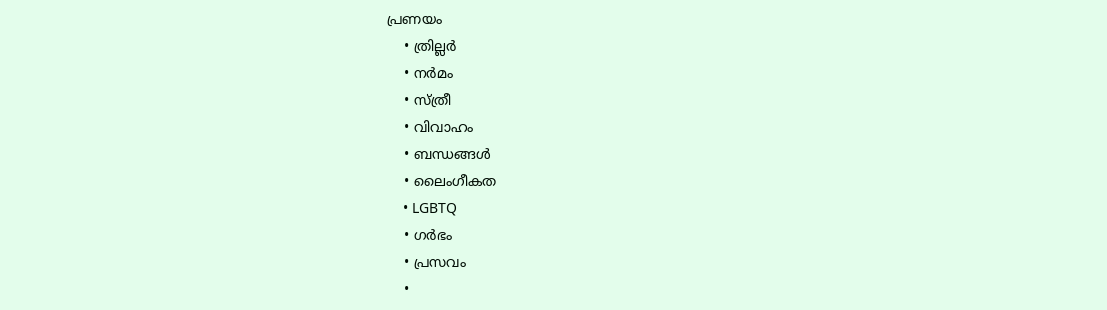പ്രണയം
    • ത്രില്ലർ
    • നര്‍മം
    • സ്ത്രീ
    • വിവാഹം
    • ബന്ധങ്ങൾ
    • ലൈംഗീകത
    • LGBTQ
    • ഗർഭം
    • പ്രസവം
    •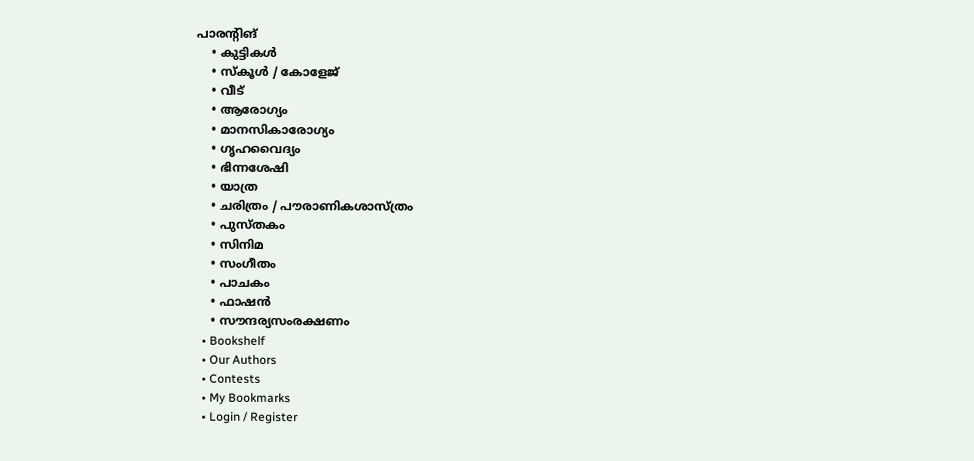പാരന്റിങ്
    • കുട്ടികൾ
    • സ്‌കൂൾ / കോളേജ്
    • വീട്
    • ആരോഗ്യം
    • മാനസികാരോഗ്യം
    • ഗൃഹവൈദ്യം
    • ഭിന്നശേഷി
    • യാത്ര
    • ചരിത്രം / പൗരാണികശാസ്ത്രം
    • പുസ്‌തകം
    • സിനിമ
    • സംഗീതം
    • പാചകം
    • ഫാഷൻ
    • സൗന്ദര്യസംരക്ഷണം
  • Bookshelf
  • Our Authors
  • Contests
  • My Bookmarks
  • Login / Register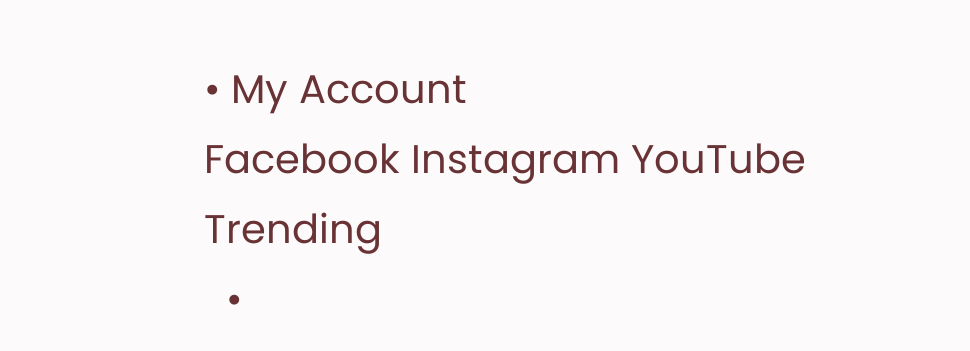• My Account
Facebook Instagram YouTube
Trending
  •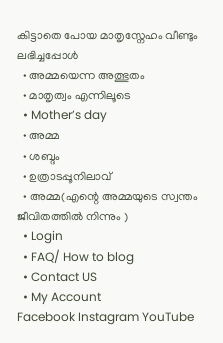കിട്ടാതെ പോയ മാതൃസ്നേഹം വീണ്ടും ലഭിച്ചപ്പോൾ
  • അമ്മയെന്ന അത്ഭുതം
  • മാതൃത്വം എന്നിലൂടെ
  • Mother’s day
  • അമ്മ
  • ശബ്ദം
  • ഉത്രാടപ്പൂനിലാവ്
  • അമ്മ(എന്റെ അമ്മയുടെ സ്വന്തം ജീവിതത്തിൽ നിന്നും )
  • Login
  • FAQ/ How to blog
  • Contact US
  • My Account
Facebook Instagram YouTube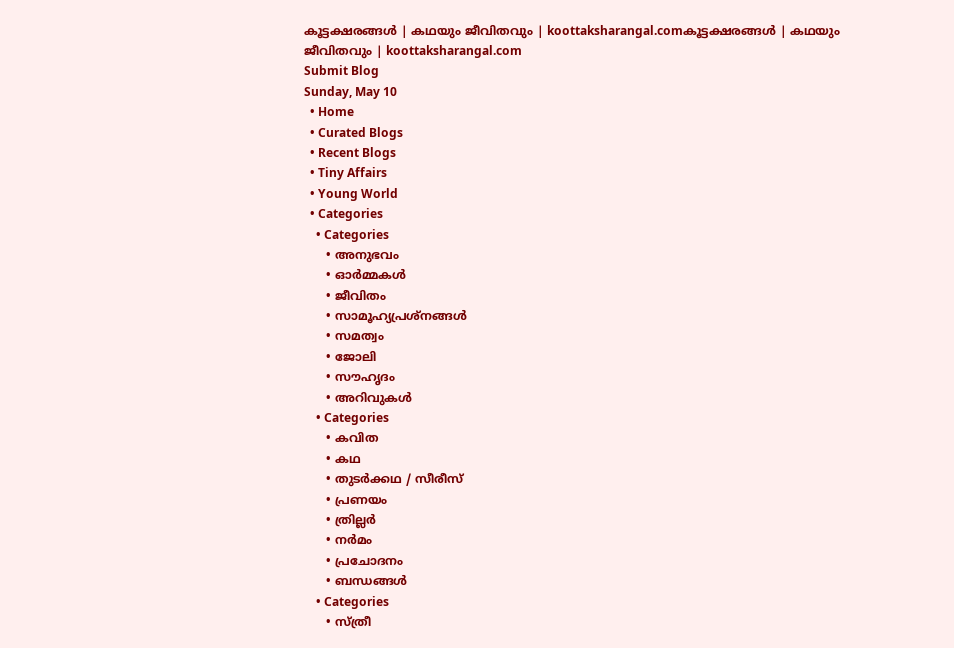കൂട്ടക്ഷരങ്ങൾ | കഥയും ജീവിതവും | koottaksharangal.comകൂട്ടക്ഷരങ്ങൾ | കഥയും ജീവിതവും | koottaksharangal.com
Submit Blog
Sunday, May 10
  • Home
  • Curated Blogs
  • Recent Blogs
  • Tiny Affairs
  • Young World
  • Categories
    • Categories
      • അനുഭവം
      • ഓർമ്മകൾ
      • ജീവിതം
      • സാമൂഹ്യപ്രശ്നങ്ങൾ
      • സമത്വം
      • ജോലി
      • സൗഹൃദം
      • അറിവുകൾ
    • Categories
      • കവിത
      • കഥ
      • തുടർക്കഥ / സീരീസ്
      • പ്രണയം
      • ത്രില്ലർ
      • നര്‍മം
      • പ്രചോദനം
      • ബന്ധങ്ങൾ
    • Categories
      • സ്ത്രീ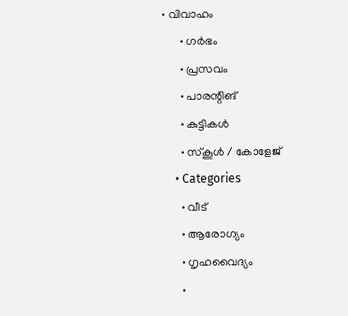• വിവാഹം
      • ഗർഭം
      • പ്രസവം
      • പാരന്റിങ്
      • കുട്ടികൾ
      • സ്‌കൂൾ / കോളേജ്
    • Categories
      • വീട്
      • ആരോഗ്യം
      • ഗൃഹവൈദ്യം
      •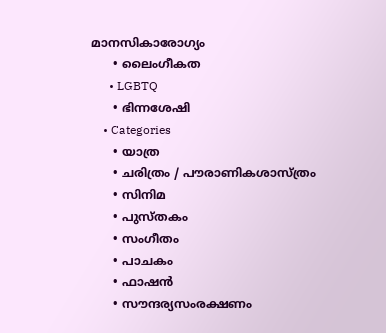മാനസികാരോഗ്യം
      • ലൈംഗീകത
      • LGBTQ
      • ഭിന്നശേഷി
    • Categories
      • യാത്ര
      • ചരിത്രം / പൗരാണികശാസ്ത്രം
      • സിനിമ
      • പുസ്‌തകം
      • സംഗീതം
      • പാചകം
      • ഫാഷൻ
      • സൗന്ദര്യസംരക്ഷണം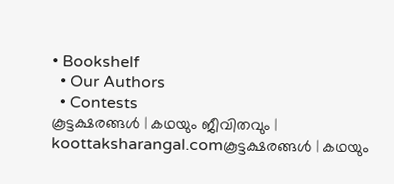• Bookshelf
  • Our Authors
  • Contests
കൂട്ടക്ഷരങ്ങൾ | കഥയും ജീവിതവും | koottaksharangal.comകൂട്ടക്ഷരങ്ങൾ | കഥയും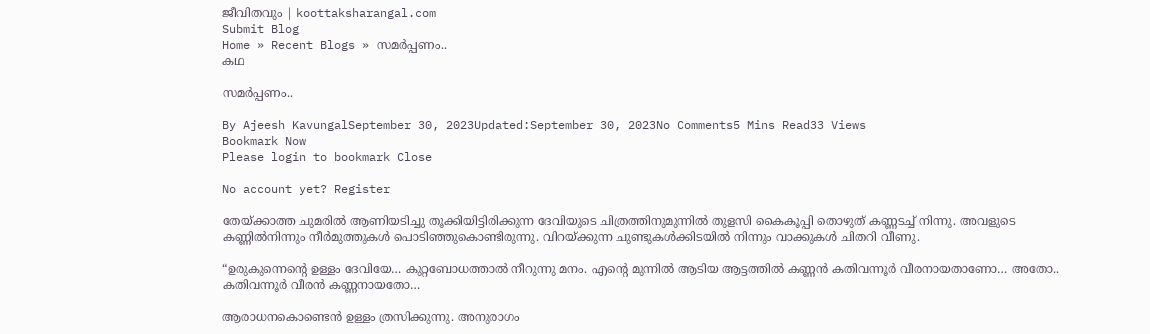ജീവിതവും | koottaksharangal.com
Submit Blog
Home » Recent Blogs » സമർപ്പണം..
കഥ

സമർപ്പണം..

By Ajeesh KavungalSeptember 30, 2023Updated:September 30, 2023No Comments5 Mins Read33 Views
Bookmark Now
Please login to bookmark Close

No account yet? Register

തേയ്ക്കാത്ത ചുമരില്‍ ആണിയടിച്ചു തൂക്കിയിട്ടിരിക്കുന്ന ദേവിയുടെ ചിത്രത്തിനുമുന്നില്‍ തുളസി കൈകൂപ്പി തൊഴുത്‌ കണ്ണടച്ച് നിന്നു. അവളുടെ കണ്ണില്‍നിന്നും നീര്‍മുത്തുകള്‍ പൊടിഞ്ഞുകൊണ്ടിരുന്നു. വിറയ്ക്കുന്ന ചുണ്ടുകള്‍ക്കിടയില്‍ നിന്നും വാക്കുകള്‍ ചിതറി വീണു.

“ഉരുകുന്നെന്‍റെ ഉള്ളം ദേവിയേ… കുറ്റബോധത്താല്‍ നീറുന്നു മനം. എന്‍റെ മുന്നില്‍ ആടിയ ആട്ടത്തില്‍ കണ്ണന്‍ കതിവന്നൂര്‍ വീരനായതാണോ… അതോ.. കതിവന്നൂര്‍ വീരന്‍ കണ്ണനായതോ…

ആരാധനകൊണ്ടെന്‍ ഉള്ളം ത്രസിക്കുന്നു. അനുരാഗം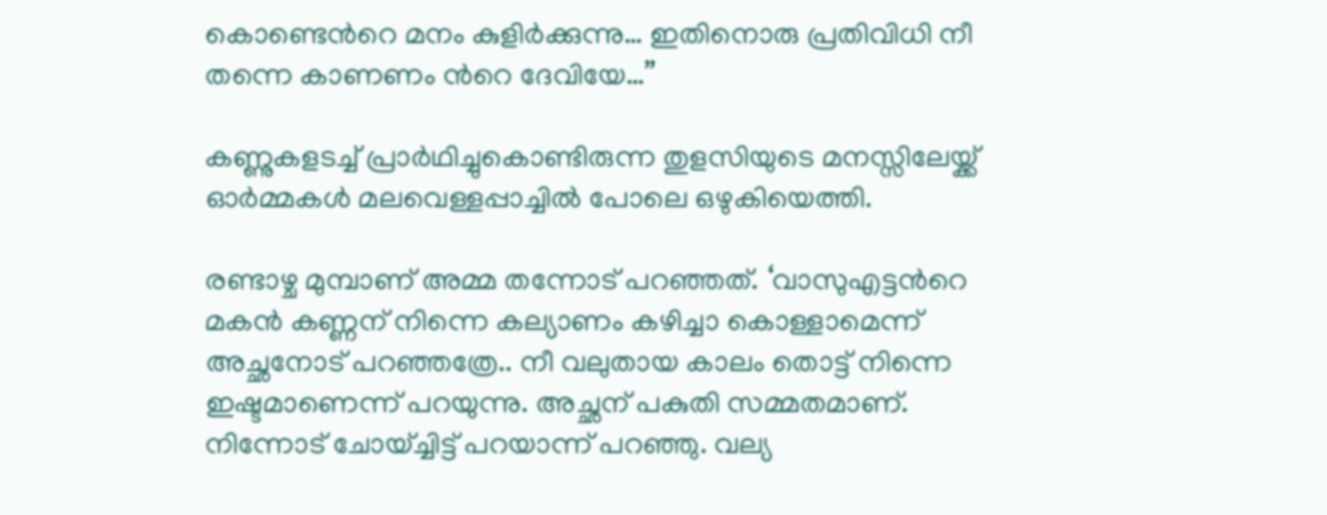കൊണ്ടെന്‍റെ മനം കുളിര്‍ക്കുന്നു… ഇതിനൊരു പ്രതിവിധി നീ തന്നെ കാണണം ന്‍റെ ദേവിയേ…”

കണ്ണുകളടച്ച് പ്രാര്‍ഥിച്ചുകൊണ്ടിരുന്ന തുളസിയുടെ മനസ്സിലേയ്ക്ക് ഓര്‍മ്മകള്‍ മലവെള്ളപ്പാച്ചില്‍ പോലെ ഒഴുകിയെത്തി.

രണ്ടാഴ്ച മുമ്പാണ് അമ്മ തന്നോട് പറഞ്ഞത്. ‘വാസുഎട്ടന്‍റെ മകന്‍ കണ്ണന് നിന്നെ കല്യാണം കഴിച്ചാ കൊള്ളാമെന്ന് അച്ഛനോട് പറഞ്ഞത്രേ.. നീ വലുതായ കാലം തൊട്ട് നിന്നെ ഇഷ്ടമാണെന്ന് പറയുന്നു. അച്ഛന് പകുതി സമ്മതമാണ്. നിന്നോട് ചോയ്ച്ചിട്ട് പറയാന്ന് പറഞ്ഞു. വല്യ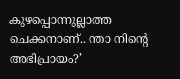കുഴപ്പൊന്നുല്ലാത്ത ചെക്കനാണ്.. ന്താ നിന്‍റെ അഭിപ്രായം?’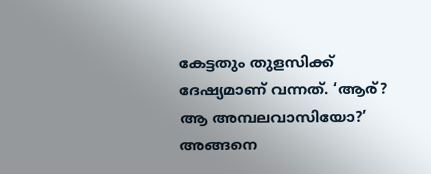കേട്ടതും തുളസിക്ക് ദേഷ്യമാണ് വന്നത്. ‘ആര്? ആ അമ്പലവാസിയോ?’ അങ്ങനെ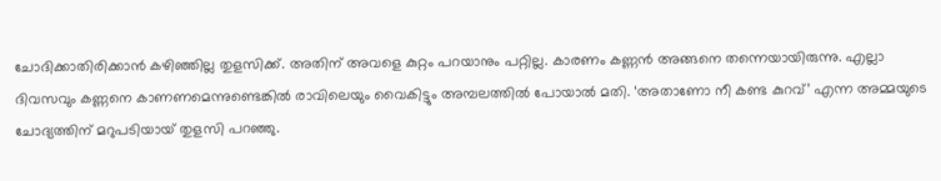ചോദിക്കാതിരിക്കാന്‍ കഴിഞ്ഞില്ല തുളസിക്ക്. അതിന് അവളെ കുറ്റം പറയാനും പറ്റില്ല. കാരണം കണ്ണന്‍ അങ്ങനെ തന്നെയായിരുന്നു. എല്ലാ ദിവസവും കണ്ണനെ കാണണമെന്നുണ്ടെങ്കില്‍ രാവിലെയും വൈകിട്ടും അമ്പലത്തില്‍ പോയാല്‍ മതി. ‘അതാണോ നീ കണ്ട കുറവ്’ എന്ന അമ്മയുടെ ചോദ്യത്തിന് മറുപടിയായ് തുളസി പറഞ്ഞു.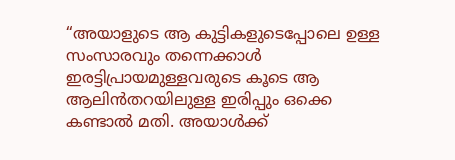“അയാളുടെ ആ കുട്ടികളുടെപ്പോലെ ഉള്ള സംസാരവും തന്നെക്കാള്‍ ഇരട്ടിപ്രായമുള്ളവരുടെ കൂടെ ആ ആലിന്‍തറയിലുള്ള ഇരിപ്പും ഒക്കെ കണ്ടാല്‍ മതി. അയാള്‍ക്ക്‌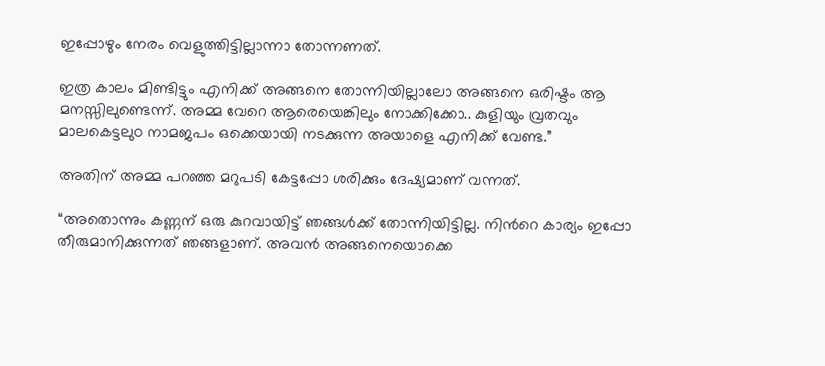ഇപ്പോഴും നേരം വെളുത്തിട്ടില്ലാന്നാ തോന്നണത്.

ഇത്ര കാലം മിണ്ടിട്ടും എനിക്ക് അങ്ങനെ തോന്നിയില്ലാലോ അങ്ങനെ ഒരിഷ്ടം ആ മനസ്സിലുണ്ടെന്ന്. അമ്മ വേറെ ആരെയെങ്കിലും നോക്കിക്കോ.. കുളിയും വ്രതവും മാലകെട്ടലുo നാമജപം ഒക്കെയായി നടക്കുന്ന അയാളെ എനിക്ക് വേണ്ട.”

അതിന് അമ്മ പറഞ്ഞ മറുപടി കേട്ടപ്പോ ശരിക്കും ദേഷ്യമാണ് വന്നത്.

“അതൊന്നും കണ്ണന് ഒരു കുറവായിട്ട് ഞങ്ങള്‍ക്ക് തോന്നിയിട്ടില്ല. നിന്‍റെ കാര്യം ഇപ്പോ തീരുമാനിക്കുന്നത് ഞങ്ങളാണ്. അവന്‍ അങ്ങനെയൊക്കെ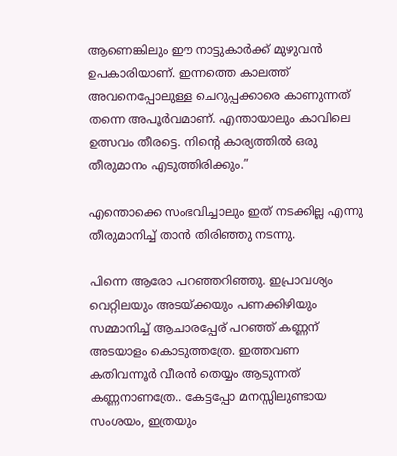ആണെങ്കിലും ഈ നാട്ടുകാര്‍ക്ക് മുഴുവന്‍ ഉപകാരിയാണ്. ഇന്നത്തെ കാലത്ത് അവനെപ്പോലുള്ള ചെറുപ്പക്കാരെ കാണുന്നത് തന്നെ അപൂര്‍വമാണ്. എന്തായാലും കാവിലെ ഉത്സവം തീരട്ടെ. നിന്‍റെ കാര്യത്തില്‍ ഒരു തീരുമാനം എടുത്തിരിക്കും.”

എന്തൊക്കെ സംഭവിച്ചാലും ഇത് നടക്കില്ല എന്നു തീരുമാനിച്ച് താൻ തിരിഞ്ഞു നടന്നു.

പിന്നെ ആരോ പറഞ്ഞറിഞ്ഞു. ഇപ്രാവശ്യം വെറ്റിലയും അടയ്ക്കയും പണക്കിഴിയും സമ്മാനിച്ച് ആചാരപ്പേര് പറഞ്ഞ് കണ്ണന് അടയാളം കൊടുത്തത്രേ. ഇത്തവണ കതിവന്നൂര്‍ വീരന്‍ തെയ്യം ആടുന്നത് കണ്ണനാണത്രേ.. കേട്ടപ്പോ മനസ്സിലുണ്ടായ സംശയം, ഇത്രയും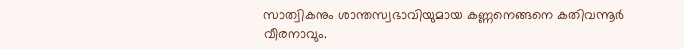സാത്വികനും ശാന്തസ്വഭാവിയുമായ കണ്ണനെങ്ങനെ കതിവന്നൂര്‍ വീരനാവും.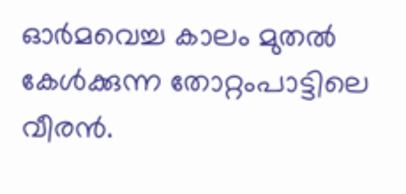ഓര്‍മവെച്ച കാലം മുതല്‍ കേള്‍ക്കുന്ന തോറ്റം‌പാട്ടിലെ വീരന്‍.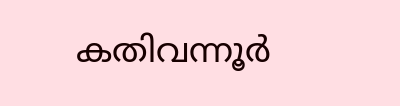കതിവന്നൂര്‍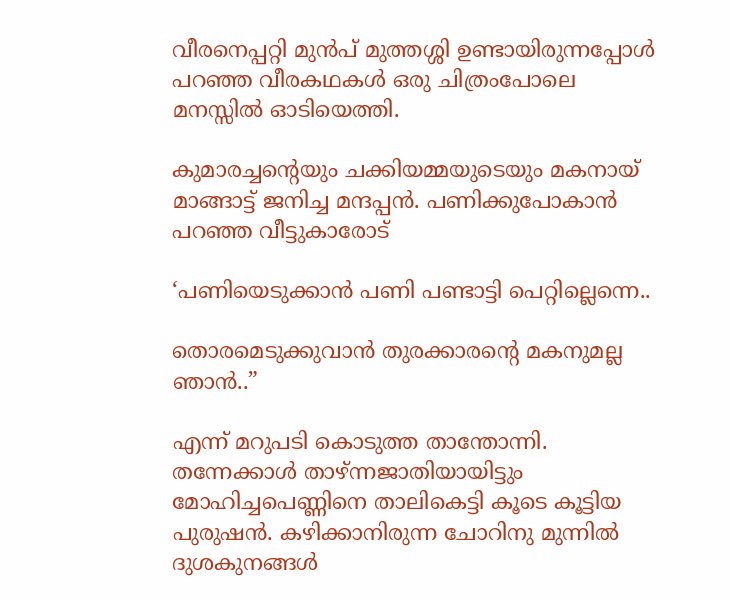വീരനെപ്പറ്റി മുന്‍പ് മുത്തശ്ശി ഉണ്ടായിരുന്നപ്പോള്‍ പറഞ്ഞ വീരകഥകള്‍ ഒരു ചിത്രംപോലെ മനസ്സില്‍ ഓടിയെത്തി.

കുമാരച്ചന്‍റെയും ചക്കിയമ്മയുടെയും മകനായ് മാങ്ങാട്ട് ജനിച്ച മന്ദപ്പന്‍. പണിക്കുപോകാന്‍ പറഞ്ഞ വീട്ടുകാരോട്

‘പണിയെടുക്കാന്‍ പണി പണ്ടാട്ടി പെറ്റില്ലെന്നെ..

തൊരമെടുക്കുവാൻ തുരക്കാരന്റെ മകനുമല്ല ഞാൻ..”

എന്ന് മറുപടി കൊടുത്ത താന്തോന്നി. തന്നേക്കാള്‍ താഴ്ന്നജാതിയായിട്ടും മോഹിച്ചപെണ്ണിനെ താലികെട്ടി കൂടെ കൂട്ടിയ പുരുഷന്‍. കഴിക്കാനിരുന്ന ചോറിനു മുന്നില്‍ ദുശകുനങ്ങള്‍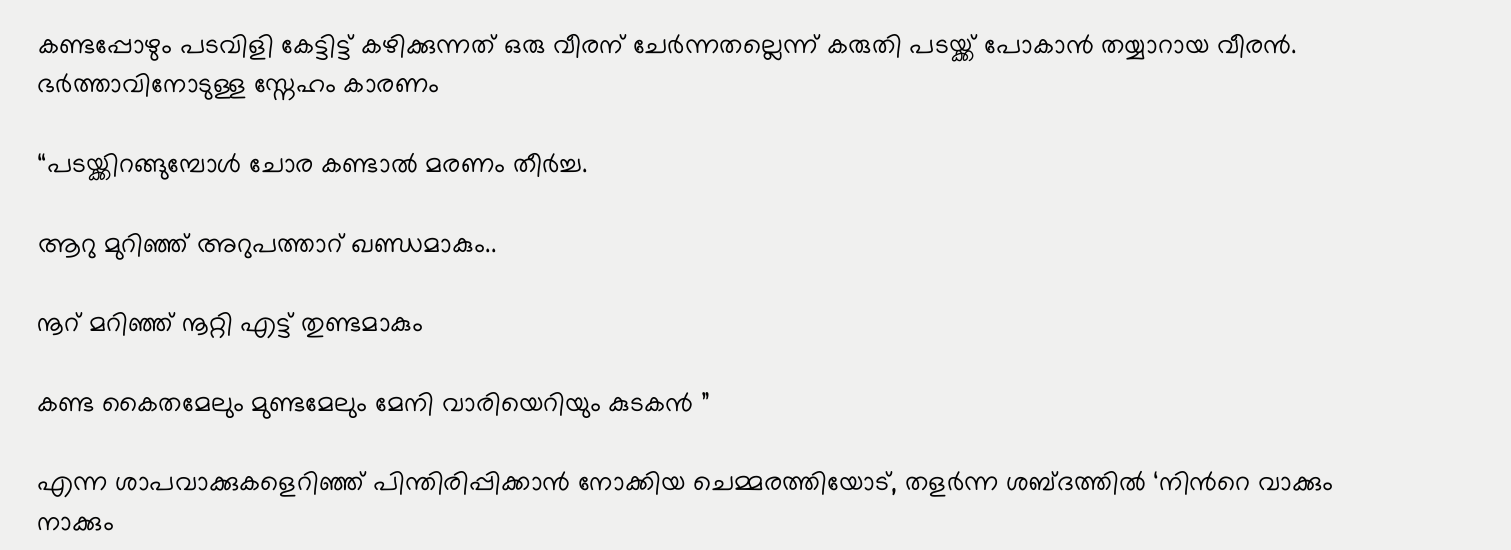കണ്ടപ്പോഴും പടവിളി കേട്ടിട്ട് കഴിക്കുന്നത്‌ ഒരു വീരന് ചേര്‍ന്നതല്ലെന്ന് കരുതി പടയ്ക്ക് പോകാന്‍ തയ്യാറായ വീരന്‍. ഭര്‍ത്താവിനോടുള്ള സ്നേഹം കാരണം

“പടയ്ക്കിറങ്ങുമ്പോള്‍ ചോര കണ്ടാല്‍ മരണം തീര്‍ച്ച.

ആറു മുറിഞ്ഞ് അറുപത്താറ് ഖണ്ഡമാകും..

നൂറ് മറിഞ്ഞ് നൂറ്റി എട്ട് തുണ്ടമാകും

കണ്ട കൈതമേലും മുണ്ടമേലും മേനി വാരിയെറിയും കുടകൻ ”

എന്ന ശാപവാക്കുകളെറിഞ്ഞ് പിന്തിരിപ്പിക്കാന്‍ നോക്കിയ ചെമ്മരത്തിയോട്, തളര്‍ന്ന ശബ്ദത്തില്‍ ‘നിന്‍റെ വാക്കും നാക്കും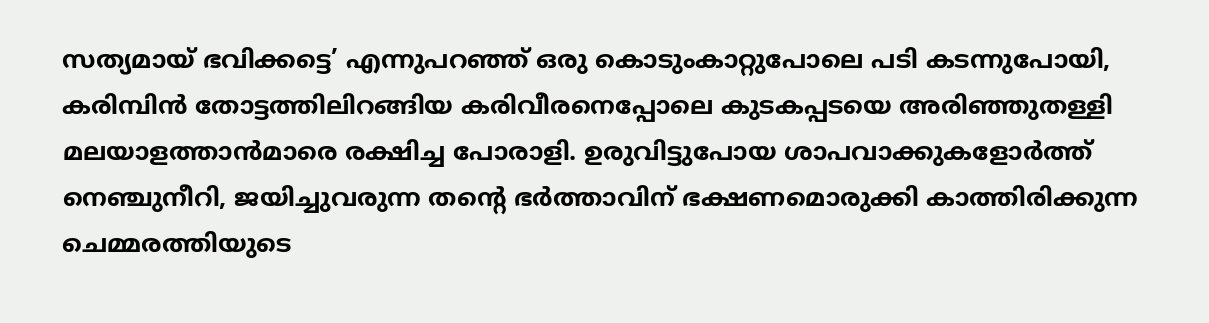സത്യമായ് ഭവിക്കട്ടെ’ എന്നുപറഞ്ഞ് ഒരു കൊടുംകാറ്റുപോലെ പടി കടന്നുപോയി, കരിമ്പിന്‍ തോട്ടത്തിലിറങ്ങിയ കരിവീരനെപ്പോലെ കുടകപ്പടയെ അരിഞ്ഞുതള്ളി മലയാളത്താന്‍മാരെ രക്ഷിച്ച പോരാളി. ഉരുവിട്ടുപോയ ശാപവാക്കുകളോര്‍ത്ത് നെഞ്ചുനീറി, ജയിച്ചുവരുന്ന തന്‍റെ ഭര്‍ത്താവിന് ഭക്ഷണമൊരുക്കി കാത്തിരിക്കുന്ന ചെമ്മരത്തിയുടെ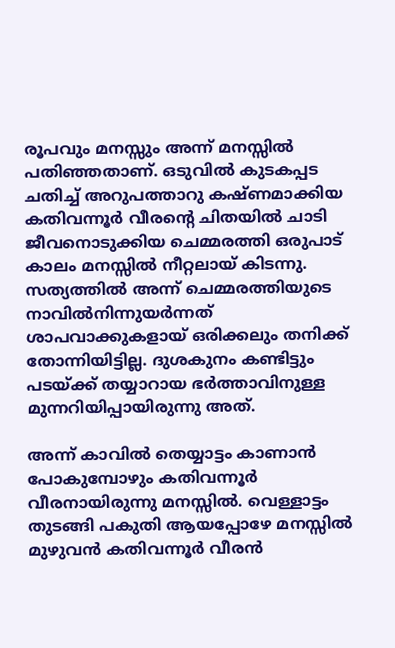രൂപവും മനസ്സും അന്ന് മനസ്സില്‍ പതിഞ്ഞതാണ്. ഒടുവില്‍ കുടകപ്പട ചതിച്ച് അറുപത്താറു കഷ്ണമാക്കിയ കതിവന്നൂര്‍ വീരന്‍റെ ചിതയില്‍ ചാടി ജീവനൊടുക്കിയ ചെമ്മരത്തി ഒരുപാട് കാലം മനസ്സില്‍ നീറ്റലായ് കിടന്നു. സത്യത്തില്‍ അന്ന് ചെമ്മരത്തിയുടെ നാവില്‍നിന്നുയര്‍ന്നത്‌ ശാപവാക്കുകളായ് ഒരിക്കലും തനിക്ക് തോന്നിയിട്ടില്ല. ദുശകുനം കണ്ടിട്ടും പടയ്ക്ക് തയ്യാറായ ഭര്‍ത്താവിനുള്ള മുന്നറിയിപ്പായിരുന്നു അത്.

അന്ന് കാവില്‍ തെയ്യാട്ടം കാണാന്‍ പോകുമ്പോഴും കതിവന്നൂര്‍ വീരനായിരുന്നു മനസ്സില്‍. വെള്ളാട്ടം തുടങ്ങി പകുതി ആയപ്പോഴേ മനസ്സില്‍ മുഴുവന്‍ കതിവന്നൂര്‍ വീരന്‍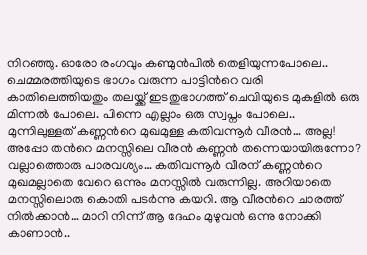നിറഞ്ഞു. ഓരോ രംഗവും കണ്മുന്‍പില്‍ തെളിയുന്നപോലെ.. ചെമ്മരത്തിയുടെ ഭാഗം വരുന്ന പാട്ടിന്‍റെ വരി കാതിലെത്തിയതും തലയ്ക്ക് ഇടതുഭാഗത്ത്‌ ചെവിയുടെ മുകളില്‍ ഒരു മിന്നല്‍ പോലെ. പിന്നെ എല്ലാം ഒരു സ്വപ്നം പോലെ.. മുന്നിലുള്ളത് കണ്ണന്‍റെ മുഖമുള്ള കതിവന്നൂര്‍ വീരന്‍… അല്ല! അപ്പോ തന്‍റെ മനസ്സിലെ വീരന്‍ കണ്ണന്‍ തന്നെയായിരുന്നോ? വല്ലാത്തൊരു പാരവശ്യം… കതിവന്നൂര്‍ വീരന് കണ്ണന്‍റെ മുഖമല്ലാതെ വേറെ ഒന്നും മനസ്സില്‍ വരുന്നില്ല. അറിയാതെ മനസ്സിലൊരു കൊതി പടര്‍ന്നു കയറി. ആ വീരന്‍റെ ചാരത്ത് നില്‍ക്കാന്‍… മാറി നിന്ന് ആ ദേഹം മുഴുവന്‍ ഒന്നു നോക്കി കാണാന്‍..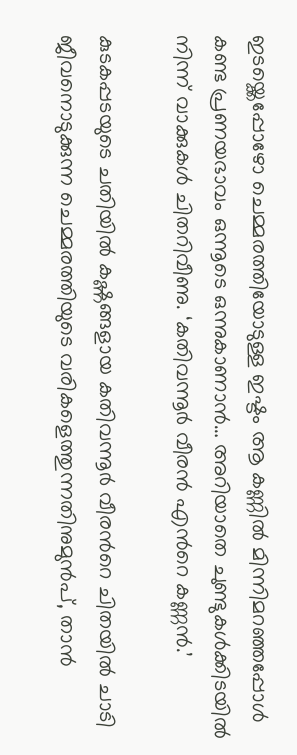ഇടയ്ക്കെപ്പോഴോ ചെമ്മരത്തിയോടുള്ള ഇഷ്ടം ആ കണ്ണില്‍ മിന്നിമറഞ്ഞപ്പോള്‍ കണ്ട പ്രണയഭാവം ഒന്നൂടെ ഒന്നുകാണാന്‍… അറിയാതെ ചുണ്ടുകള്‍ക്കിടയില്‍ നിന്ന് വാക്കുകള്‍ ചിതറിവീണു. ‘കതിവന്നൂര്‍ വീരന്‍ എന്‍റെ കണ്ണന്‍.’

കുടകപ്പടയുടെ ചതിയില്‍ കഷ്ണങ്ങളായ കതിവന്നൂര്‍ വീരന്‍റെ ചിതയില്‍ ചാടി ജീവനൊടുക്കുന്ന ചെമ്മരത്തിയുടെ വരികളെത്തുന്നതിനുമുന്‍പ്, താന്‍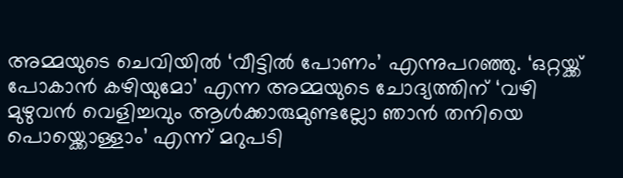അമ്മയുടെ ചെവിയില്‍ ‘വീട്ടില്‍ പോണം’ എന്നുപറഞ്ഞു. ‘ഒറ്റയ്ക്ക് പോകാന്‍ കഴിയുമോ’ എന്ന അമ്മയുടെ ചോദ്യത്തിന് ‘വഴി മുഴുവന്‍ വെളിച്ചവും ആള്‍ക്കാരുമുണ്ടല്ലോ ഞാന്‍ തനിയെ പൊയ്ക്കൊള്ളാം’ എന്ന് മറുപടി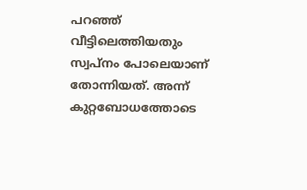പറഞ്ഞ് വീട്ടിലെത്തിയതും സ്വപ്നം പോലെയാണ് തോന്നിയത്. അന്ന് കുറ്റബോധത്തോടെ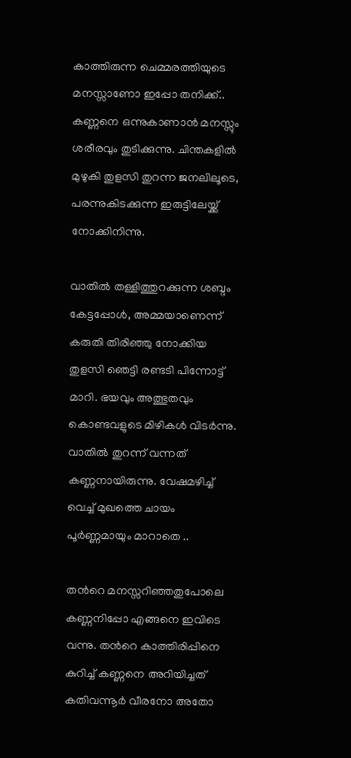കാത്തിരുന്ന ചെമ്മരത്തിയുടെ മനസ്സാണോ ഇപ്പോ തനിക്ക്.. കണ്ണനെ ഒന്നുകാണാന്‍ മനസ്സും ശരീരവും തുടിക്കുന്നു. ചിന്തകളില്‍ മുഴുകി തുളസി തുറന്ന ജനലിലൂടെ, പരന്നുകിടക്കുന്ന ഇരുട്ടിലേയ്ക്ക് നോക്കിനിന്നു.

വാതില്‍ തള്ളിത്തുറക്കുന്ന ശബ്ദം കേട്ടപ്പോള്‍, അമ്മയാണെന്ന് കരുതി തിരിഞ്ഞു നോക്കിയ തുളസി ഞെട്ടി രണ്ടടി പിന്നോട്ട് മാറി. ഭയവും അത്ഭുതവും കൊണ്ടവളുടെ മിഴികള്‍ വിടര്‍ന്നു. വാതില്‍ തുറന്ന് വന്നത് കണ്ണനായിരുന്നു. വേഷമഴിച്ച് വെച്ച് മുഖത്തെ ചായം പൂർണ്ണമായും മാറാതെ ..

തന്‍റെ മനസ്സറിഞ്ഞതുപോലെ കണ്ണനിപ്പോ എങ്ങനെ ഇവിടെ വന്നു. തന്‍റെ കാത്തിരിപ്പിനെ കുറിച്ച് കണ്ണനെ അറിയിച്ചത് കതിവന്നൂര്‍ വീരനോ അതോ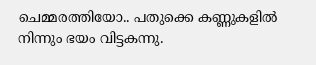ചെമ്മരത്തിയോ.. പതുക്കെ കണ്ണുകളില്‍ നിന്നും ഭയം വിട്ടകന്നു.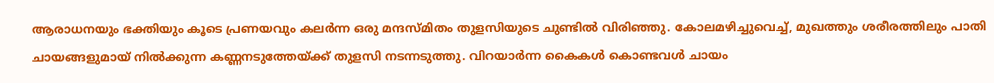ആരാധനയും ഭക്തിയും കൂടെ പ്രണയവും കലര്‍ന്ന ഒരു മന്ദസ്മിതം തുളസിയുടെ ചുണ്ടില്‍ വിരിഞ്ഞു. കോലമഴിച്ചുവെച്ച്, മുഖത്തും ശരീരത്തിലും പാതി ചായങ്ങളുമായ് നില്‍ക്കുന്ന കണ്ണനടുത്തേയ്ക്ക് തുളസി നടന്നടുത്തു. വിറയാര്‍ന്ന കൈകള്‍ കൊണ്ടവള്‍ ചായം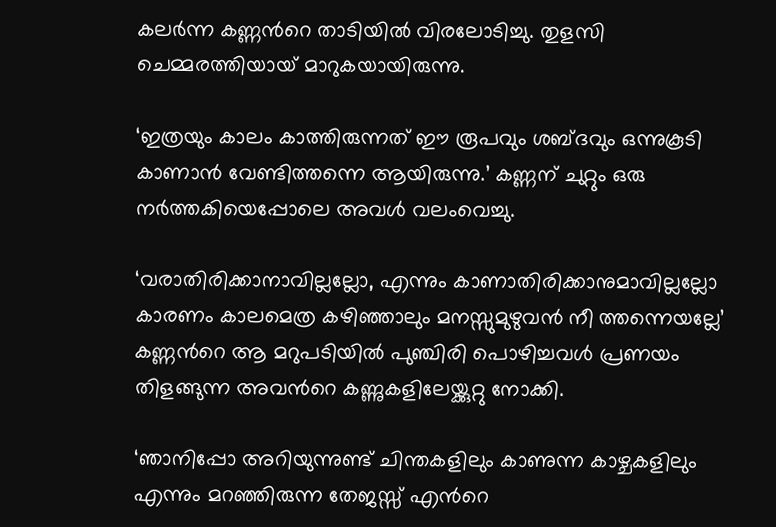കലര്‍ന്ന കണ്ണന്‍റെ താടിയില്‍ വിരലോടിച്ചു. തുളസി ചെമ്മരത്തിയായ് മാറുകയായിരുന്നു.

‘ഇത്രയും കാലം കാത്തിരുന്നത് ഈ രൂപവും ശബ്ദവും ഒന്നുകൂടി കാണാന്‍ വേണ്ടിത്തന്നെ ആയിരുന്നു.’ കണ്ണന് ചുറ്റും ഒരു നര്‍ത്തകിയെപ്പോലെ അവള്‍ വലംവെച്ചു.

‘വരാതിരിക്കാനാവില്ലല്ലോ, എന്നും കാണാതിരിക്കാനുമാവില്ലല്ലോ കാരണം കാലമെത്ര കഴിഞ്ഞാലും മനസ്സുമുഴുവന്‍ നീ ത്തന്നെയല്ലേ’ കണ്ണന്‍റെ ആ മറുപടിയില്‍ പുഞ്ചിരി പൊഴിച്ചവള്‍ പ്രണയം തിളങ്ങുന്ന അവന്‍റെ കണ്ണുകളിലേയ്ക്കുറ്റു നോക്കി.

‘ഞാനിപ്പോ അറിയുന്നുണ്ട് ചിന്തകളിലും കാണുന്ന കാഴ്ചകളിലും എന്നും മറഞ്ഞിരുന്ന തേജസ്സ് എന്‍റെ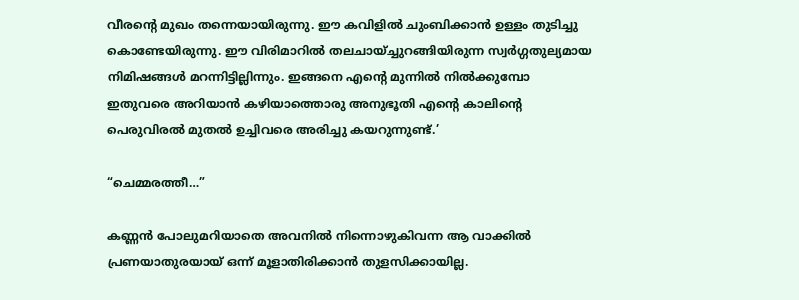വീരന്‍റെ മുഖം തന്നെയായിരുന്നു. ഈ കവിളില്‍ ചുംബിക്കാന്‍ ഉള്ളം തുടിച്ചു കൊണ്ടേയിരുന്നു. ഈ വിരിമാറില്‍ തലചായ്ച്ചുറങ്ങിയിരുന്ന സ്വര്‍ഗ്ഗതുല്യമായ നിമിഷങ്ങള്‍ മറന്നിട്ടില്ലിന്നും. ഇങ്ങനെ എന്‍റെ മുന്നില്‍ നില്‍ക്കുമ്പോ ഇതുവരെ അറിയാന്‍ കഴിയാത്തൊരു അനുഭൂതി എന്‍റെ കാലിന്‍റെ പെരുവിരല്‍ മുതല്‍ ഉച്ചിവരെ അരിച്ചു കയറുന്നുണ്ട്.’

“ചെമ്മരത്തീ…”

കണ്ണന്‍ പോലുമറിയാതെ അവനില്‍ നിന്നൊഴുകിവന്ന ആ വാക്കില്‍ പ്രണയാതുരയായ് ഒന്ന് മൂളാതിരിക്കാന്‍ തുളസിക്കായില്ല.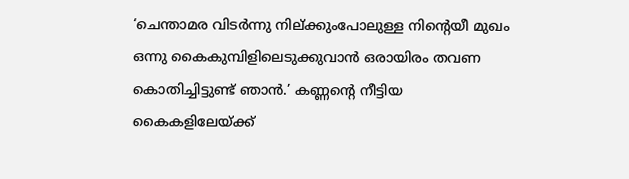‘ചെന്താമര വിടര്‍ന്നു നില്ക്കുംപോലുള്ള നിന്റെയീ മുഖം ഒന്നു കൈകുമ്പിളിലെടുക്കുവാന്‍ ഒരായിരം തവണ കൊതിച്ചിട്ടുണ്ട് ഞാന്‍.’ കണ്ണന്‍റെ നീട്ടിയ കൈകളിലേയ്ക്ക്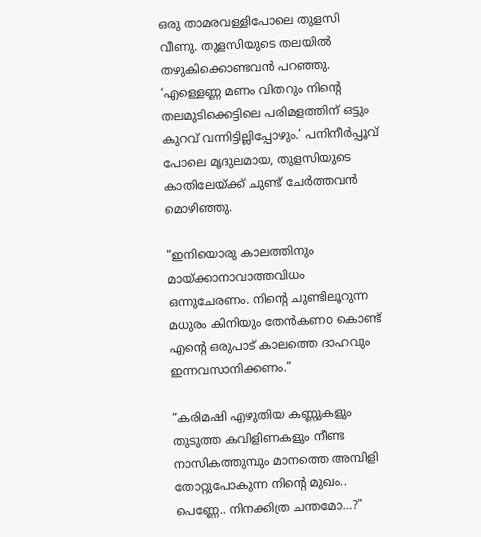ഒരു താമരവള്ളിപോലെ തുളസി വീണു. തുളസിയുടെ തലയില്‍ തഴുകിക്കൊണ്ടവന്‍ പറഞ്ഞു. ‘എള്ളെണ്ണ മണം വിതറും നിന്‍റെ തലമുടിക്കെട്ടിലെ പരിമളത്തിന് ഒട്ടും കുറവ് വന്നിട്ടില്ലിപ്പോഴും.’ പനിനീര്‍പ്പൂവ് പോലെ മൃദുലമായ, തുളസിയുടെ കാതിലേയ്ക്ക്‌ ചുണ്ട് ചേര്‍ത്തവന്‍ മൊഴിഞ്ഞു.

“ഇനിയൊരു കാലത്തിനും മായ്ക്കാനാവാത്തവിധം ഒന്നുചേരണം. നിന്‍റെ ചുണ്ടിലൂറുന്ന മധുരം കിനിയും തേന്‍കണo കൊണ്ട് എന്‍റെ ഒരുപാട് കാലത്തെ ദാഹവും ഇന്നവസാനിക്കണം.”

“കരിമഷി എഴുതിയ കണ്ണുകളും തുടുത്ത കവിളിണകളും നീണ്ട നാസികത്തുമ്പും മാനത്തെ അമ്പിളി തോറ്റുപോകുന്ന നിന്‍റെ മുഖം.. പെണ്ണേ.. നിനക്കിത്ര ചന്തമോ…?”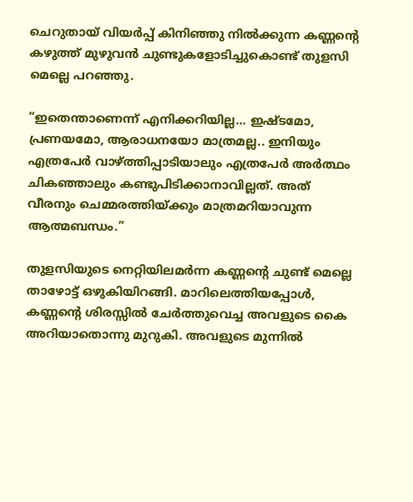ചെറുതായ് വിയര്‍പ്പ് കിനിഞ്ഞു നില്‍ക്കുന്ന കണ്ണന്‍റെ കഴുത്ത് മുഴുവന്‍ ചുണ്ടുകളോടിച്ചുകൊണ്ട് തുളസി മെല്ലെ പറഞ്ഞു.

“ഇതെന്താണെന്ന് എനിക്കറിയില്ല… ഇഷ്ടമോ, പ്രണയമോ, ആരാധനയോ മാത്രമല്ല.. ഇനിയും എത്രപേര്‍ വാഴ്ത്തിപ്പാടിയാലും എത്രപേര്‍ അര്‍ത്ഥം ചികഞ്ഞാലും കണ്ടുപിടിക്കാനാവില്ലത്. അത് വീരനും ചെമ്മരത്തിയ്ക്കും മാത്രമറിയാവുന്ന ആത്മബന്ധം.”

തുളസിയുടെ നെറ്റിയിലമര്‍ന്ന കണ്ണന്‍റെ ചുണ്ട് മെല്ലെ താഴോട്ട് ഒഴുകിയിറങ്ങി. മാറിലെത്തിയപ്പോള്‍, കണ്ണന്‍റെ ശിരസ്സില്‍ ചേര്‍ത്തുവെച്ച അവളുടെ കൈ അറിയാതൊന്നു മുറുകി. അവളുടെ മുന്നിൽ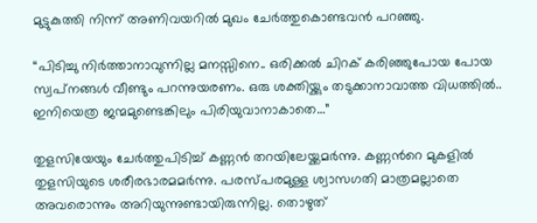മുട്ടുകുത്തി നിന്ന് അണിവയറില്‍ മുഖം ചേര്‍ത്തുകൊണ്ടവന്‍ പറഞ്ഞു.

“പിടിച്ചു നിര്‍ത്താനാവുന്നില്ല മനസ്സിനെ.. ഒരിക്കല്‍ ചിറക് കരിഞ്ഞുപോയ പോയ സ്വപ്‌നങ്ങള്‍ വീണ്ടും പറന്നുയരണം. ഒരു ശക്തിയ്ക്കും തടുക്കാനാവാത്ത വിധത്തില്‍.. ഇനിയെത്ര ജന്മമുണ്ടെങ്കിലും പിരിയുവാനാകാതെ…”

തുളസിയേയും ചേര്‍ത്തുപിടിച്ച് കണ്ണന്‍ തറയിലേയ്ക്കമര്‍ന്നു. കണ്ണന്‍റെ മുകളില്‍ തുളസിയുടെ ശരീരഭാരമമര്‍ന്നു. പരസ്പരമുള്ള ശ്വാസഗതി മാത്രമല്ലാതെ അവരൊന്നും അറിയുന്നുണ്ടായിരുന്നില്ല. തൊഴുത്‌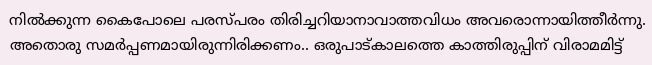നില്‍ക്കുന്ന കൈപോലെ പരസ്പരം തിരിച്ചറിയാനാവാത്തവിധം അവരൊന്നായിത്തീര്‍ന്നു. അതൊരു സമര്‍പ്പണമായിരുന്നിരിക്കണം.. ഒരുപാട്കാലത്തെ കാത്തിരുപ്പിന് വിരാമമിട്ട്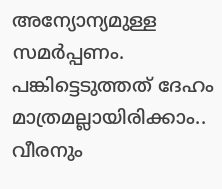അന്യോന്യമുള്ള സമര്‍പ്പണം. പങ്കിട്ടെടുത്തത് ദേഹം മാത്രമല്ലായിരിക്കാം.. വീരനും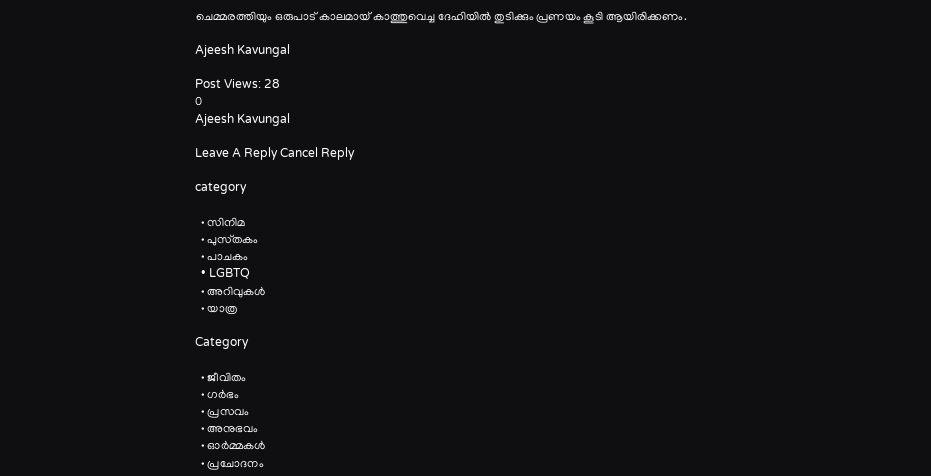ചെമ്മരത്തിയും ഒരുപാട് കാലമായ് കാത്തുവെച്ച ദേഹിയില്‍ തുടിക്കും പ്രണയം കൂടി ആയിരിക്കണം.

Ajeesh Kavungal

Post Views: 28
0
Ajeesh Kavungal

Leave A Reply Cancel Reply

category

  • സിനിമ
  • പുസ്‌തകം
  • പാചകം
  • LGBTQ
  • അറിവുകൾ
  • യാത്ര

Category

  • ജീവിതം
  • ഗർഭം
  • പ്രസവം
  • അനുഭവം
  • ഓർമ്മകൾ
  • പ്രചോദനം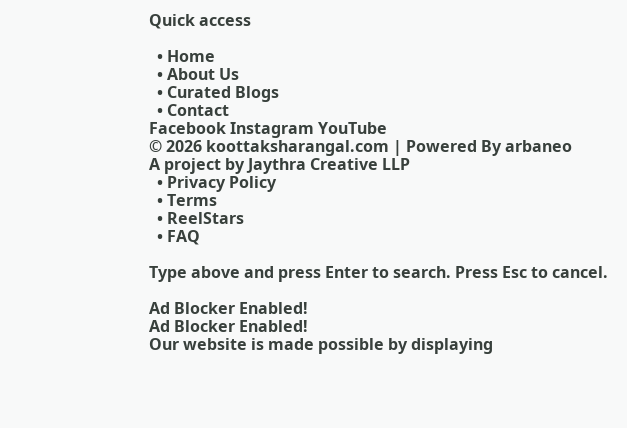Quick access

  • Home
  • About Us
  • Curated Blogs
  • Contact
Facebook Instagram YouTube
© 2026 koottaksharangal.com | Powered By arbaneo
A project by Jaythra Creative LLP
  • Privacy Policy
  • Terms
  • ReelStars
  • FAQ

Type above and press Enter to search. Press Esc to cancel.

Ad Blocker Enabled!
Ad Blocker Enabled!
Our website is made possible by displaying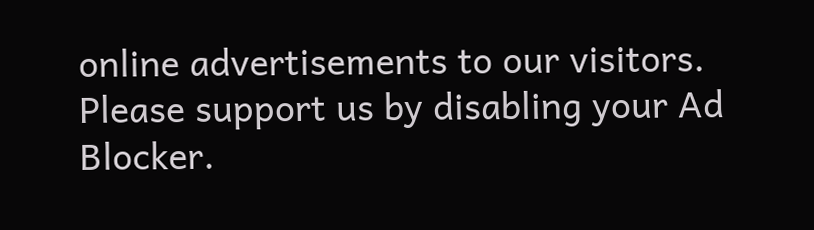online advertisements to our visitors. Please support us by disabling your Ad Blocker.